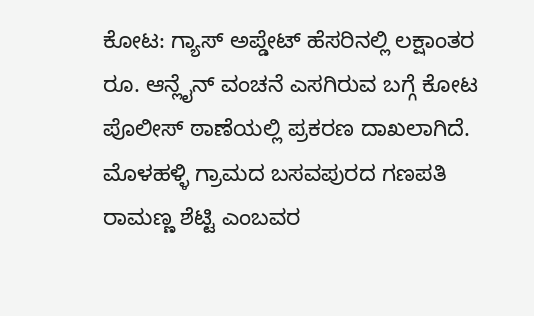ಕೋಟ: ಗ್ಯಾಸ್ ಅಪ್ಡೇಟ್ ಹೆಸರಿನಲ್ಲಿ ಲಕ್ಷಾಂತರ ರೂ. ಆನ್ಲೈನ್ ವಂಚನೆ ಎಸಗಿರುವ ಬಗ್ಗೆ ಕೋಟ ಪೊಲೀಸ್ ಠಾಣೆಯಲ್ಲಿ ಪ್ರಕರಣ ದಾಖಲಾಗಿದೆ. ಮೊಳಹಳ್ಳಿ ಗ್ರಾಮದ ಬಸವಪುರದ ಗಣಪತಿ ರಾಮಣ್ಣ ಶೆಟ್ಟಿ ಎಂಬವರ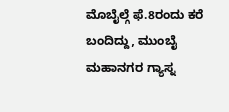ಮೊಬೈಲ್ಗೆ ಫೆ.8ರಂದು ಕರೆ ಬಂದಿದ್ದು, ಮುಂಬೈ ಮಹಾನಗರ ಗ್ಯಾಸ್ನ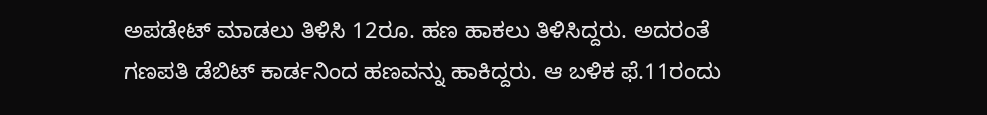ಅಪಡೇಟ್ ಮಾಡಲು ತಿಳಿಸಿ 12ರೂ. ಹಣ ಹಾಕಲು ತಿಳಿಸಿದ್ದರು. ಅದರಂತೆ ಗಣಪತಿ ಡೆಬಿಟ್ ಕಾರ್ಡನಿಂದ ಹಣವನ್ನು ಹಾಕಿದ್ದರು. ಆ ಬಳಿಕ ಫೆ.11ರಂದು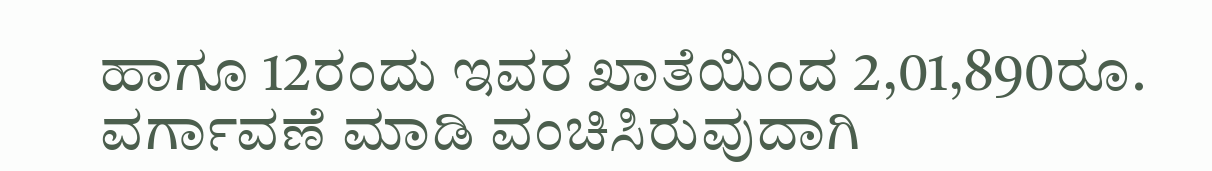ಹಾಗೂ 12ರಂದು ಇವರ ಖಾತೆಯಿಂದ 2,01,890ರೂ. ವರ್ಗಾವಣೆ ಮಾಡಿ ವಂಚಿಸಿರುವುದಾಗಿ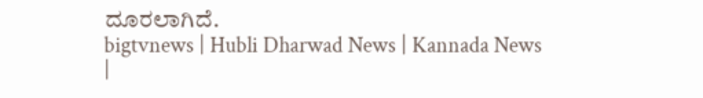ದೂರಲಾಗಿದೆ.
bigtvnews | Hubli Dharwad News | Kannada News |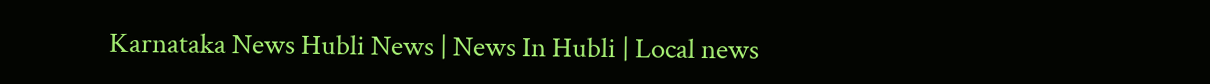Karnataka News Hubli News | News In Hubli | Local news